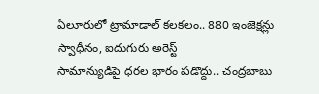ఏలూరులో ట్రామాడాల్ కలకలం.. 880 ఇంజెక్షన్లు స్వాధీనం, ఐదుగురు అరెస్ట్
సామాన్యుడిపై ధరల భారం పడొద్దు.. చంద్రబాబు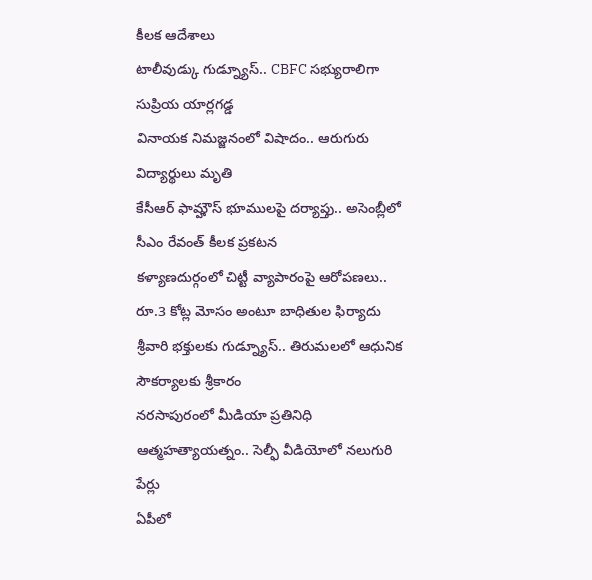కీలక ఆదేశాలు
టాలీవుడ్కు గుడ్న్యూస్.. CBFC సభ్యురాలిగా సుప్రియ యార్లగడ్డ
వినాయక నిమజ్జనంలో విషాదం.. ఆరుగురు విద్యార్థులు మృతి
కేసీఆర్ ఫామ్హౌస్ భూములపై దర్యాప్తు.. అసెంబ్లీలో సీఎం రేవంత్ కీలక ప్రకటన
కళ్యాణదుర్గంలో చిట్టీ వ్యాపారంపై ఆరోపణలు.. రూ.3 కోట్ల మోసం అంటూ బాధితుల ఫిర్యాదు
శ్రీవారి భక్తులకు గుడ్న్యూస్.. తిరుమలలో ఆధునిక సౌకర్యాలకు శ్రీకారం
నరసాపురంలో మీడియా ప్రతినిధి ఆత్మహత్యాయత్నం.. సెల్ఫీ వీడియోలో నలుగురి పేర్లు
ఏపీలో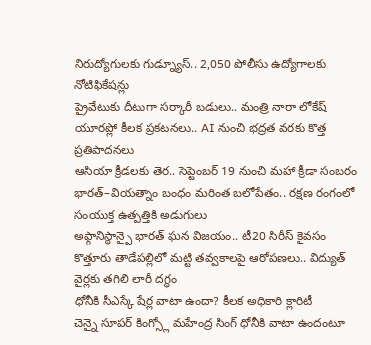నిరుద్యోగులకు గుడ్న్యూస్.. 2,050 పోలీసు ఉద్యోగాలకు నోటిఫికేషన్లు
ప్రైవేటుకు దీటుగా సర్కారీ బడులు.. మంత్రి నారా లోకేష్
యూరప్లో కీలక ప్రకటనలు.. AI నుంచి భద్రత వరకు కొత్త ప్రతిపాదనలు
ఆసియా క్రీడలకు తెర.. సెప్టెంబర్ 19 నుంచి మహా క్రీడా సంబరం
భారత్–వియత్నాం బంధం మరింత బలోపేతం.. రక్షణ రంగంలో సంయుక్త ఉత్పత్తికి అడుగులు
అఫ్గానిస్థాన్పై భారత్ ఘన విజయం.. టీ20 సిరీస్ కైవసం
కొత్తూరు తాడేపల్లిలో మట్టి తవ్వకాలపై ఆరోపణలు.. విద్యుత్ వైర్లకు తగిలి లారీ దగ్ధం
ధోనీకి సీఎస్కే షేర్ల వాటా ఉందా? కీలక అధికారి క్లారిటీ
చెన్నై సూపర్ కింగ్స్లో మహేంద్ర సింగ్ ధోనీకి వాటా ఉందంటూ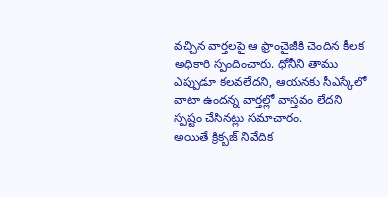వచ్చిన వార్తలపై ఆ ఫ్రాంచైజీకి చెందిన కీలక అధికారి స్పందించారు. ధోనీని తాము ఎప్పుడూ కలవలేదని, ఆయనకు సీఎస్కేలో వాటా ఉందన్న వార్తల్లో వాస్తవం లేదని స్పష్టం చేసినట్లు సమాచారం.
అయితే క్రిక్బజ్ నివేదిక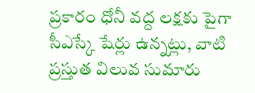ప్రకారం ధోనీ వద్ద లక్షకు పైగా సీఎస్కే షేర్లు ఉన్నట్లు, వాటి ప్రస్తుత విలువ సుమారు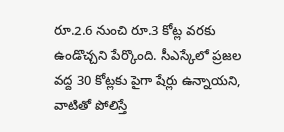రూ.2.6 నుంచి రూ.3 కోట్ల వరకు ఉండొచ్చని పేర్కొంది. సీఎస్కేలో ప్రజల వద్ద 30 కోట్లకు పైగా షేర్లు ఉన్నాయని, వాటితో పోలిస్తే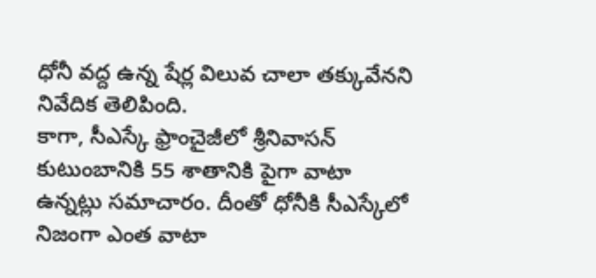ధోనీ వద్ద ఉన్న షేర్ల విలువ చాలా తక్కువేనని నివేదిక తెలిపింది.
కాగా, సీఎస్కే ఫ్రాంచైజీలో శ్రీనివాసన్ కుటుంబానికి 55 శాతానికి పైగా వాటా ఉన్నట్లు సమాచారం. దీంతో ధోనీకి సీఎస్కేలో నిజంగా ఎంత వాటా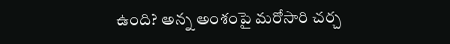ఉంది? అన్న అంశంపై మరోసారి చర్చ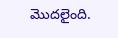మొదలైంది.